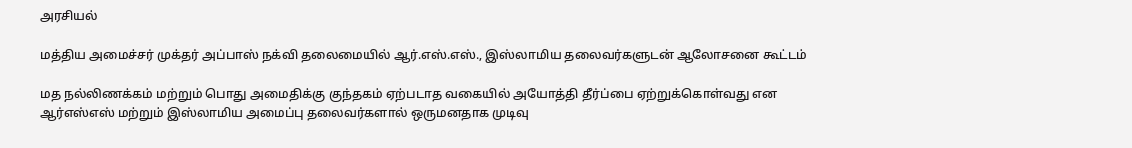அரசியல்

மத்திய அமைச்சர் முக்தர் அப்பாஸ் நக்வி தலைமையில் ஆர்.எஸ்.எஸ்., இஸ்லாமிய தலைவர்களுடன் ஆலோசனை கூட்டம்

மத நல்லிணக்கம் மற்றும் பொது அமைதிக்கு குந்தகம் ஏற்படாத வகையில் அயோத்தி தீர்ப்பை ஏற்றுக்கொள்வது என ஆர்எஸ்எஸ் மற்றும் இஸ்லாமிய அமைப்பு தலைவர்களால் ஒருமனதாக முடிவு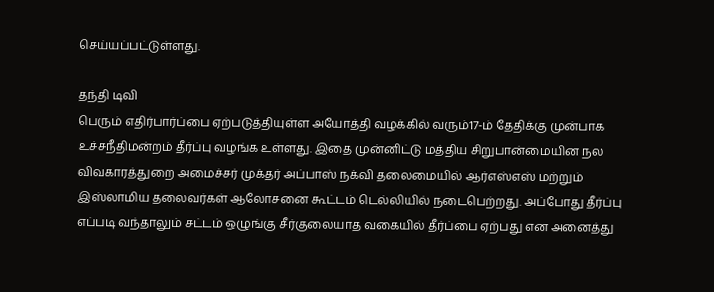செய்யப்பட்டுள்ளது.

தந்தி டிவி
பெரும் எதிர்பார்ப்பை ஏற்படுத்தியுள்ள அயோத்தி வழக்கில் வரும்17-ம் தேதிக்கு முன்பாக உச்சநீதிமன்றம் தீர்ப்பு வழங்க உள்ளது. இதை முன்னிட்டு மத்திய சிறுபான்மையின நல விவகாரத்துறை அமைச்சர் முக்தர் அப்பாஸ் நக்வி தலைமையில் ஆர்எஸ்எஸ் மற்றும் இஸ்லாமிய தலைவர்கள் ஆலோசனை கூட்டம் டெல்லியில் நடைபெற்றது. அப்போது தீர்ப்பு எப்படி வந்தாலும் சட்டம் ஒழுங்கு சீர்குலையாத வகையில் தீர்ப்பை ஏற்பது என அனைத்து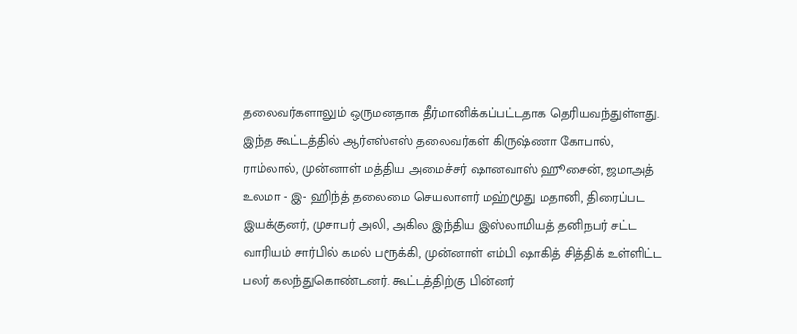தலைவர்களாலும் ஒருமனதாக தீர்மானிக்கப்பட்டதாக தெரியவந்துள்ளது. இந்த கூட்டத்தில் ஆர்எஸ்எஸ் தலைவர்கள் கிருஷ்ணா கோபால், ராம்லால், முன்னாள் மத்திய அமைச்சர் ஷானவாஸ் ஹூசைன், ஜமாஅத் உலமா - இ- ஹிந்த் தலைமை செயலாளர் மஹ்மூது மதானி, திரைப்பட இயக்குனர், முசாபர் அலி, அகில இந்திய இஸ்லாமியத் தனிநபர் சட்ட வாரியம் சார்பில் கமல் பரூக்கி, முன்னாள் எம்பி ஷாகித் சித்திக் உள்ளிட்ட பலர் கலந்துகொண்டனர். கூட்டத்திற்கு பின்னர்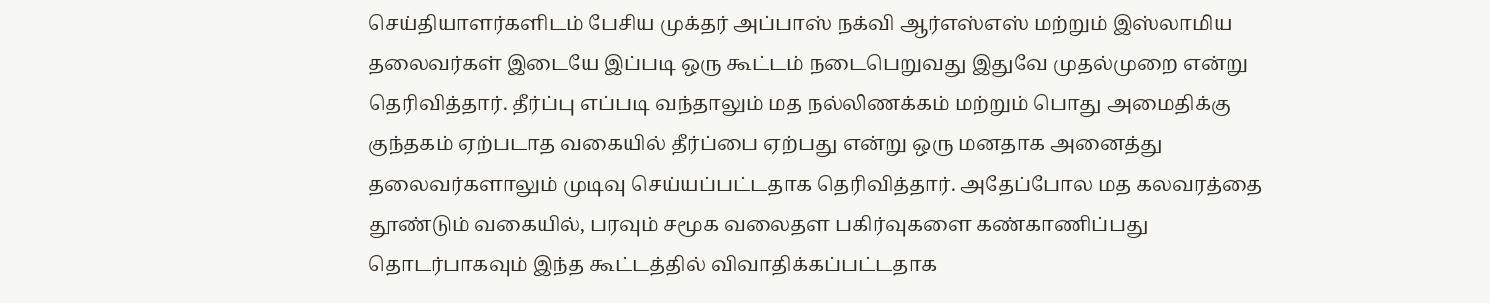செய்தியாளர்களிடம் பேசிய முக்தர் அப்பாஸ் நக்வி ஆர்எஸ்எஸ் மற்றும் இஸ்லாமிய தலைவர்கள் இடையே இப்படி ஒரு கூட்டம் நடைபெறுவது இதுவே முதல்முறை என்று தெரிவித்தார். தீர்ப்பு எப்படி வந்தாலும் மத நல்லிணக்கம் மற்றும் பொது அமைதிக்கு குந்தகம் ஏற்படாத வகையில் தீர்ப்பை ஏற்பது என்று ஒரு மனதாக அனைத்து தலைவர்களாலும் முடிவு செய்யப்பட்டதாக தெரிவித்தார். அதேப்போல மத கலவரத்தை தூண்டும் வகையில், பரவும் சமூக வலைதள பகிர்வுகளை கண்காணிப்பது தொடர்பாகவும் இந்த கூட்டத்தில் விவாதிக்கப்பட்டதாக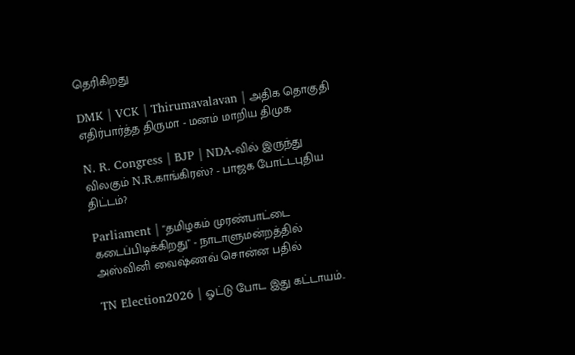தெரிகிறது

DMK | VCK | Thirumavalavan | அதிக தொகுதி எதிர்பார்த்த திருமா - மனம் மாறிய திமுக

N. R. Congress | BJP | NDA-வில் இருந்து விலகும் N.R.காங்கிரஸ்? - பாஜக போட்டபுதிய திட்டம்?

Parliament | "தமிழகம் முரண்பாட்டை கடைப்பிடிக்கிறது" - நாடாளுமன்றத்தில் அஸ்வினி வைஷ்ணவ் சொன்ன பதில்

TN Election2026 | ஓட்டு போட இது கட்டாயம்..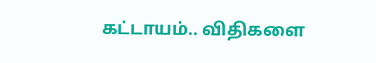கட்டாயம்.. விதிகளை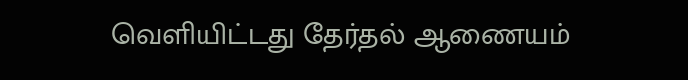வெளியிட்டது தேர்தல் ஆணையம்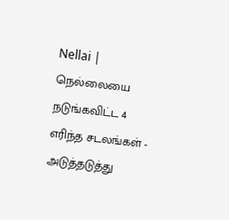Nellai | நெல்லையை நடுங்கவிட்ட 4 எரிந்த சடலங்கள் - அடுத்தடுத்து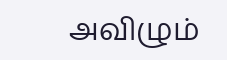அவிழும்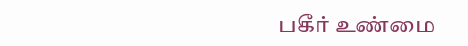பகீர் உண்மை